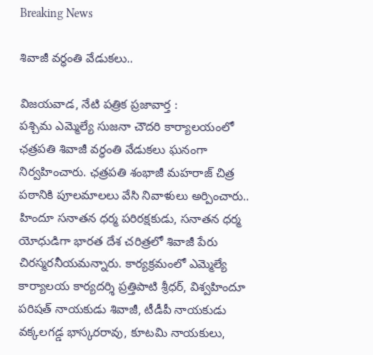Breaking News

శివాజీ వర్ధంతి వేడుకలు..

విజయవాడ, నేటి పత్రిక ప్రజావార్త :
పశ్చిమ ఎమ్మెల్యే సుజనా చౌదరి కార్యాలయంలో ఛత్రపతి శివాజీ వర్ధంతి వేడుకలు ఘనంగా నిర్వహించారు. ఛత్రపతి శంభాజీ మహరాజ్ చిత్ర పఠానికి పూలమాలలు వేసి నివాళులు అర్పించారు.. హిందూ సనాతన ధర్మ పరిరక్షకుడు, సనాతన ధర్మ యోధుడిగా భారత దేశ చరిత్రలో శివాజీ పేరు చిరస్మరనీయమన్నారు. కార్యక్రమంలో ఎమ్మెల్యే కార్యాలయ కార్యదర్శి ప్రత్తిపాటి శ్రీధర్, విశ్వహిందూ పరిషత్ నాయకుడు శివాజీ, టీడీపీ నాయకుడు వక్కలగడ్డ భాస్కరరావు, కూటమి నాయకులు,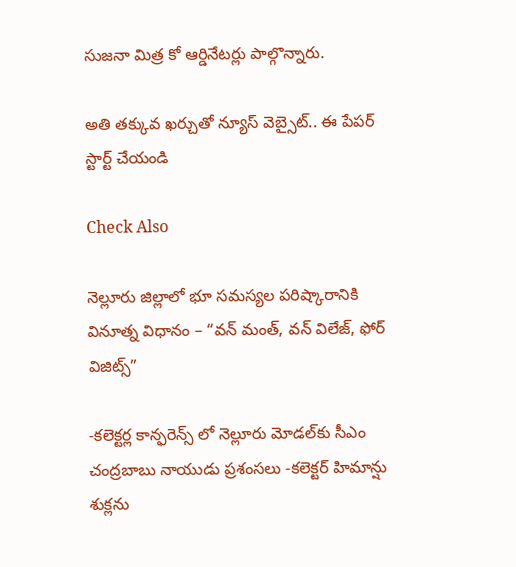సుజనా మిత్ర కో ఆర్డినేటర్లు పాల్గొన్నారు.

అతి తక్కువ ఖర్చుతో న్యూస్ వెబ్సైట్.. ఈ పేపర్ స్టార్ట్ చేయండి

Check Also

నెల్లూరు జిల్లాలో భూ సమస్యల పరిష్కారానికి వినూత్న విధానం – “వన్ మంత్, వన్ విలేజ్, ఫోర్ విజిట్స్”

-కలెక్టర్ల కాన్ఫరెన్స్ లో నెల్లూరు మోడల్‌కు సీఎం చంద్రబాబు నాయుడు ప్రశంసలు -కలెక్టర్ హిమాన్షు శుక్లను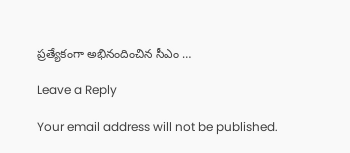ప్రత్యేకంగా అభినందించిన సీఎం …

Leave a Reply

Your email address will not be published.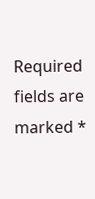Required fields are marked *